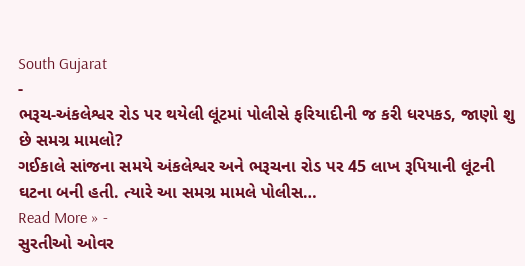South Gujarat
-
ભરૂચ-અંકલેશ્વર રોડ પર થયેલી લૂંટમાં પોલીસે ફરિયાદીની જ કરી ધરપકડ, જાણો શુ છે સમગ્ર મામલો?
ગઈકાલે સાંજના સમયે અંકલેશ્વર અને ભરૂચના રોડ પર 45 લાખ રૂપિયાની લૂંટની ઘટના બની હતી. ત્યારે આ સમગ્ર મામલે પોલીસ…
Read More » -
સુરતીઓ ઓવર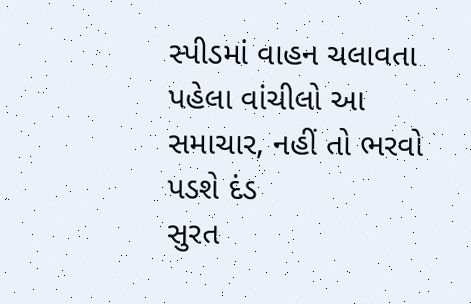સ્પીડમાં વાહન ચલાવતા પહેલા વાંચીલો આ સમાચાર, નહીં તો ભરવો પડશે દંડ
સુરત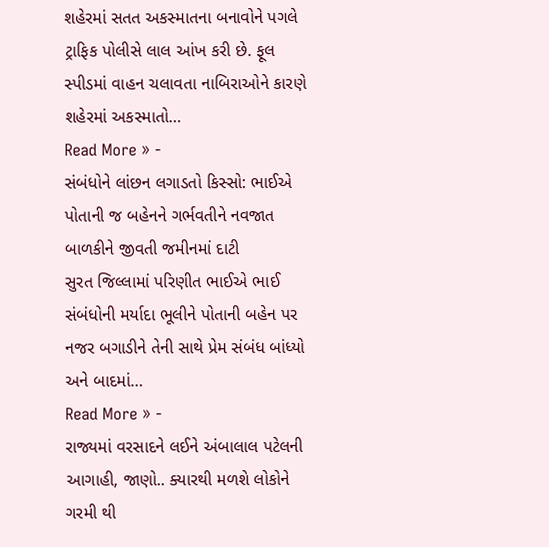શહેરમાં સતત અકસ્માતના બનાવોને પગલે ટ્રાફિક પોલીસે લાલ આંખ કરી છે. ફૂલ સ્પીડમાં વાહન ચલાવતા નાબિરાઓને કારણે શહેરમાં અકસ્માતો…
Read More » -
સંબંધોને લાંછન લગાડતો કિસ્સો: ભાઈએ પોતાની જ બહેનને ગર્ભવતીને નવજાત બાળકીને જીવતી જમીનમાં દાટી
સુરત જિલ્લામાં પરિણીત ભાઈએ ભાઈ સંબંધોની મર્યાદા ભૂલીને પોતાની બહેન પર નજર બગાડીને તેની સાથે પ્રેમ સંબંધ બાંધ્યો અને બાદમાં…
Read More » -
રાજ્યમાં વરસાદને લઈને અંબાલાલ પટેલની આગાહી, જાણો.. ક્યારથી મળશે લોકોને ગરમી થી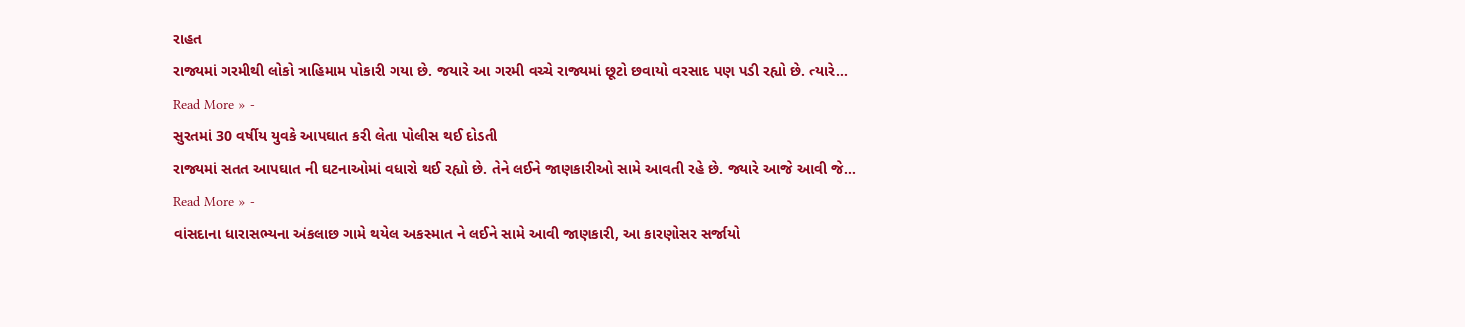રાહત
રાજ્યમાં ગરમીથી લોકો ત્રાહિમામ પોકારી ગયા છે. જયારે આ ગરમી વચ્ચે રાજ્યમાં છૂટો છવાયો વરસાદ પણ પડી રહ્યો છે. ત્યારે…
Read More » -
સુરતમાં 30 વર્ષીય યુવકે આપઘાત કરી લેતા પોલીસ થઈ દોડતી
રાજ્યમાં સતત આપઘાત ની ઘટનાઓમાં વધારો થઈ રહ્યો છે. તેને લઈને જાણકારીઓ સામે આવતી રહે છે. જ્યારે આજે આવી જે…
Read More » -
વાંસદાના ધારાસભ્યના અંકલાછ ગામે થયેલ અકસ્માત ને લઈને સામે આવી જાણકારી, આ કારણોસર સર્જાયો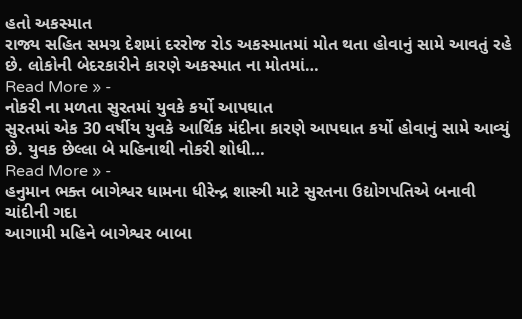હતો અકસ્માત
રાજ્ય સહિત સમગ્ર દેશમાં દરરોજ રોડ અકસ્માતમાં મોત થતા હોવાનું સામે આવતું રહે છે. લોકોની બેદરકારીને કારણે અકસ્માત ના મોતમાં…
Read More » -
નોકરી ના મળતા સુરતમાં યુવકે કર્યો આપઘાત
સુરતમાં એક 30 વર્ષીય યુવકે આર્થિક મંદીના કારણે આપઘાત કર્યો હોવાનું સામે આવ્યું છે. યુવક છેલ્લા બે મહિનાથી નોકરી શોધી…
Read More » -
હનુમાન ભક્ત બાગેશ્વર ધામના ધીરેન્દ્ર શાસ્ત્રી માટે સુરતના ઉદ્યોગપતિએ બનાવી ચાંદીની ગદા
આગામી મહિને બાગેશ્વર બાબા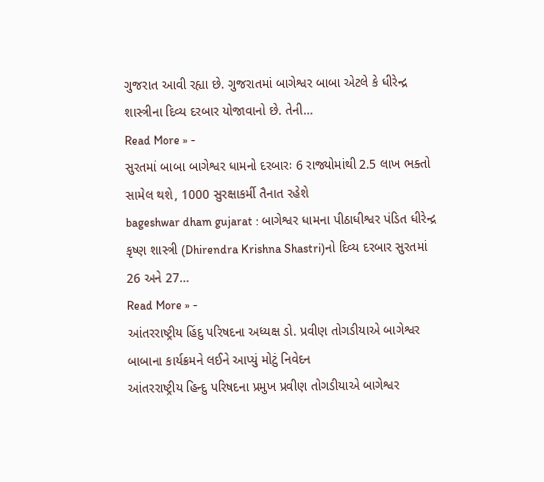ગુજરાત આવી રહ્યા છે. ગુજરાતમાં બાગેશ્વર બાબા એટલે કે ધીરેન્દ્ર શાસ્ત્રીના દિવ્ય દરબાર યોજાવાનો છે. તેની…
Read More » -
સુરતમાં બાબા બાગેશ્વર ધામનો દરબારઃ 6 રાજ્યોમાંથી 2.5 લાખ ભક્તો સામેલ થશે, 1000 સુરક્ષાકર્મી તૈનાત રહેશે
bageshwar dham gujarat : બાગેશ્વર ધામના પીઠાધીશ્વર પંડિત ધીરેન્દ્ર કૃષ્ણ શાસ્ત્રી (Dhirendra Krishna Shastri)નો દિવ્ય દરબાર સુરતમાં 26 અને 27…
Read More » -
આંતરરાષ્ટ્રીય હિંદુ પરિષદના અધ્યક્ષ ડો. પ્રવીણ તોગડીયાએ બાગેશ્વર બાબાના કાર્યક્રમને લઈને આપ્યું મોટું નિવેદન
આંતરરાષ્ટ્રીય હિન્દુ પરિષદના પ્રમુખ પ્રવીણ તોગડીયાએ બાગેશ્વર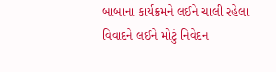બાબાના કાર્યક્રમને લઈને ચાલી રહેલા વિવાદને લઈને મોટું નિવેદન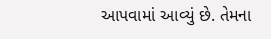આપવામાં આવ્યું છે. તેમના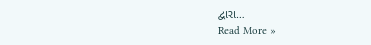દ્વારા…
Read More »